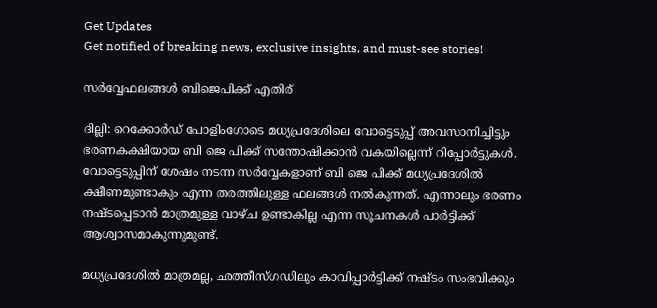Get Updates
Get notified of breaking news, exclusive insights, and must-see stories!

സര്‍വ്വേഫലങ്ങള്‍ ബിജെപിക്ക് എതിര്

ദില്ലി: റെക്കോര്‍ഡ് പോളിംഗോടെ മധ്യപ്രദേശിലെ വോട്ടെടുപ്പ് അവസാനിച്ചിട്ടും ഭരണകക്ഷിയായ ബി ജെ പിക്ക് സന്തോഷിക്കാന്‍ വകയില്ലെന്ന് റിപ്പോര്‍ട്ടുകള്‍. വോട്ടെടുപ്പിന് ശേഷം നടന്ന സര്‍വ്വേകളാണ് ബി ജെ പിക്ക് മധ്യപ്രദേശില്‍ ക്ഷീണമുണ്ടാകും എന്ന തരത്തിലുള്ള ഫലങ്ങള്‍ നല്‍കുന്നത്. എന്നാലും ഭരണം നഷ്ടപ്പെടാന്‍ മാത്രമുള്ള വാഴ്ച ഉണ്ടാകില്ല എന്ന സൂചനകള്‍ പാര്‍ട്ടിക്ക് ആശ്വാസമാകുന്നുമുണ്ട്.

മധ്യപ്രദേശില്‍ മാത്രമല്ല, ഛത്തീസ്ഗഡിലും കാവിപ്പാര്‍ട്ടിക്ക് നഷ്ടം സംഭവിക്കും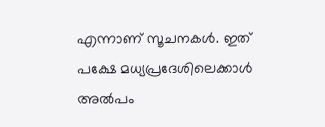എന്നാണ് സൂചനകള്‍. ഇത് പക്ഷേ മധ്യപ്രദേശിലെക്കാള്‍ അല്‍പം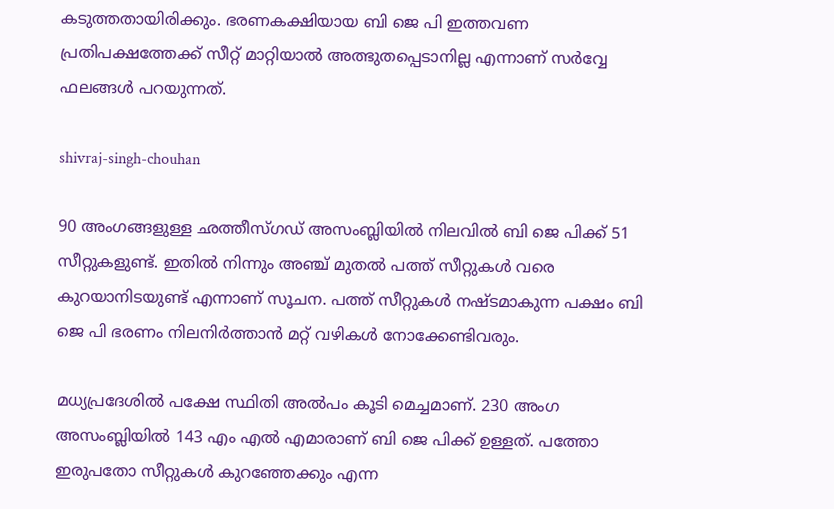കടുത്തതായിരിക്കും. ഭരണകക്ഷിയായ ബി ജെ പി ഇത്തവണ പ്രതിപക്ഷത്തേക്ക് സീറ്റ് മാറ്റിയാല്‍ അത്ഭുതപ്പെടാനില്ല എന്നാണ് സര്‍വ്വേ ഫലങ്ങള്‍ പറയുന്നത്.

shivraj-singh-chouhan

90 അംഗങ്ങളുള്ള ഛത്തീസ്ഗഡ് അസംബ്ലിയില്‍ നിലവില്‍ ബി ജെ പിക്ക് 51 സീറ്റുകളുണ്ട്. ഇതില്‍ നിന്നും അഞ്ച് മുതല്‍ പത്ത് സീറ്റുകള്‍ വരെ കുറയാനിടയുണ്ട് എന്നാണ് സൂചന. പത്ത് സീറ്റുകള്‍ നഷ്ടമാകുന്ന പക്ഷം ബി ജെ പി ഭരണം നിലനിര്‍ത്താന്‍ മറ്റ് വഴികള്‍ നോക്കേണ്ടിവരും.

മധ്യപ്രദേശില്‍ പക്ഷേ സ്ഥിതി അല്‍പം കൂടി മെച്ചമാണ്. 230 അംഗ അസംബ്ലിയില്‍ 143 എം എല്‍ എമാരാണ് ബി ജെ പിക്ക് ഉള്ളത്. പത്തോ ഇരുപതോ സീറ്റുകള്‍ കുറഞ്ഞേക്കും എന്ന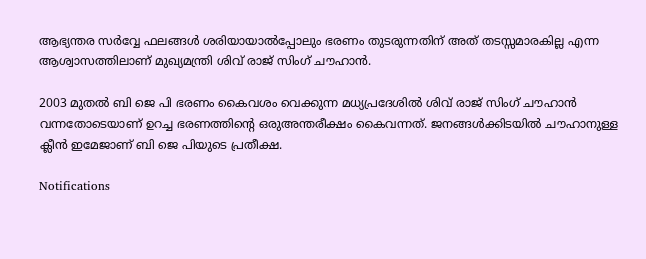ആഭ്യന്തര സര്‍വ്വേ ഫലങ്ങള്‍ ശരിയായാല്‍പ്പോലും ഭരണം തുടരുന്നതിന് അത് തടസ്സമാരകില്ല എന്ന ആശ്വാസത്തിലാണ് മുഖ്യമന്ത്രി ശിവ് രാജ് സിംഗ് ചൗഹാന്‍.

2003 മുതല്‍ ബി ജെ പി ഭരണം കൈവശം വെക്കുന്ന മധ്യപ്രദേശില്‍ ശിവ് രാജ് സിംഗ് ചൗഹാന്‍ വന്നതോടെയാണ് ഉറച്ച ഭരണത്തിന്റെ ഒരുഅന്തരീക്ഷം കൈവന്നത്. ജനങ്ങള്‍ക്കിടയില്‍ ചൗഹാനുള്ള ക്ലീന്‍ ഇമേജാണ് ബി ജെ പിയുടെ പ്രതീക്ഷ.

Notifications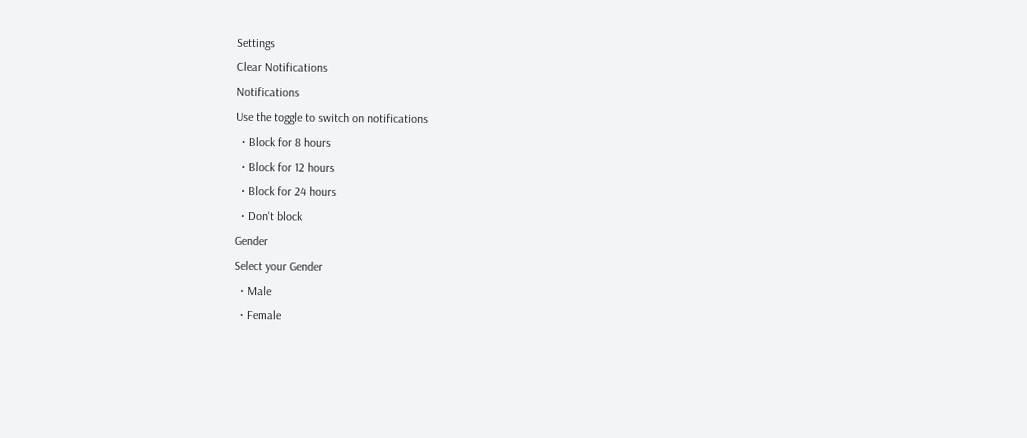Settings
Clear Notifications
Notifications
Use the toggle to switch on notifications
  • Block for 8 hours
  • Block for 12 hours
  • Block for 24 hours
  • Don't block
Gender
Select your Gender
  • Male
  • Female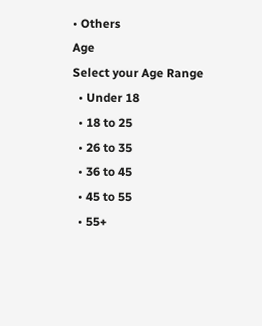• Others
Age
Select your Age Range
  • Under 18
  • 18 to 25
  • 26 to 35
  • 36 to 45
  • 45 to 55
  • 55+